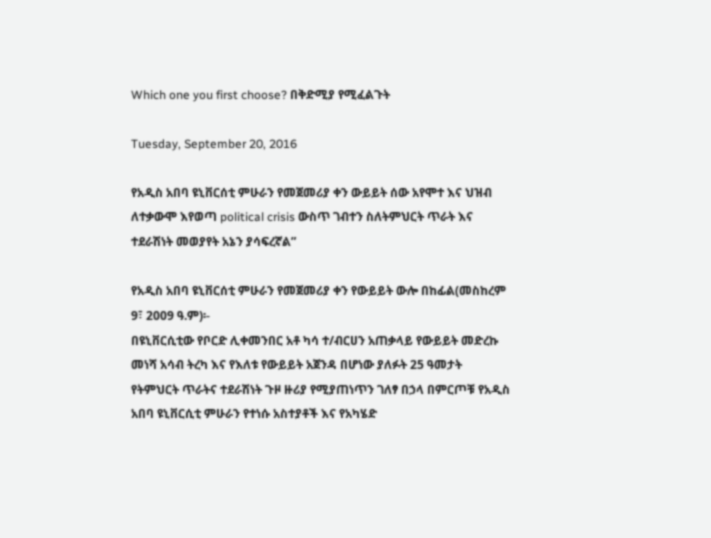Which one you first choose? በቅድሚያ የሚፈልጉት

Tuesday, September 20, 2016

የአዲስ አበባ ዩኒቨርሰቲ ምሁራን የመጀመሪያ ቀን ውይይት ሰው አየሞተ እና ህዝብ ለተቃውሞ እየወጣ political crisis ውስጥ ገብተን ስለትምህርት ጥራት እና ተደራሽነት መወያየት አኔን ያሳፍረኛል”

የአዲስ አበባ ዩኒቨርሰቲ ምሁራን የመጀመሪያ ቀን የውይይት ውሎ በከፊል(መስከረም 9፣ 2009 ዓ.ም)፡-
በዩኒቨርሲቲው የቦርድ ሊቀመንበር አቶ ካሳ ተ/ብርሀን አጠቃላይ የውይይት መድረኩ መነሻ አሳብ ትረካ እና የእለቱ የውይይት አጀንዳ በሆነው ያለፉት 25 ዓመታት የትምህርት ጥራትና ተደራሽነት ጉዞ ዙሪያ የሚያጠነጥን ገለፃ በኃላ በምርጦቹ የአዲስ አበባ ዩኒቨርሲቲ ምሁራን የተነሱ አስተያቶች እና የአካሄድ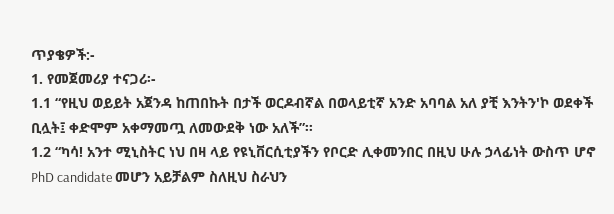ጥያቄዎች:-
1. የመጀመሪያ ተናጋሪ፡-
1.1 “የዚህ ወይይት አጀንዳ ከጠበኩት በታች ወርዶብኛል በወላይቲኛ አንድ አባባል አለ ያቺ እንትን'ኮ ወደቀች ቢሏት፤ ቀድሞም አቀማመጧ ለመውደቅ ነው አለች”፡፡
1.2 “ካሳ! አንተ ሚኒስትር ነህ በዛ ላይ የዩኒቨርሲቲያችን የቦርድ ሊቀመንበር በዚህ ሁሉ ኃላፊነት ውስጥ ሆኖ PhD candidate መሆን አይቻልም ስለዚህ ስራህን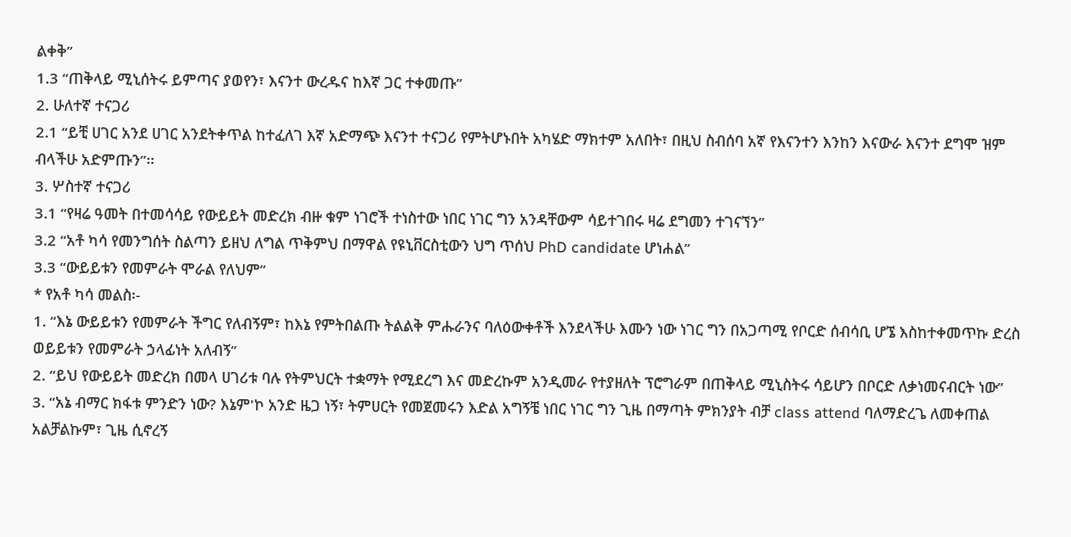ልቀቅ”
1.3 “ጠቅላይ ሚኒሰትሩ ይምጣና ያወየን፣ እናንተ ውረዱና ከእኛ ጋር ተቀመጡ”
2. ሁለተኛ ተናጋሪ
2.1 “ይቺ ሀገር አንደ ሀገር አንደትቀጥል ከተፈለገ እኛ አድማጭ እናንተ ተናጋሪ የምትሆኑበት አካሄድ ማክተም አለበት፣ በዚህ ስብሰባ አኛ የእናንተን እንከን እናውራ እናንተ ደግሞ ዝም ብላችሁ አድምጡን”፡፡
3. ሦስተኛ ተናጋሪ
3.1 “የዛሬ ዓመት በተመሳሳይ የውይይት መድረክ ብዙ ቁም ነገሮች ተነስተው ነበር ነገር ግን አንዳቸውም ሳይተገበሩ ዛሬ ደግመን ተገናኘን”
3.2 “አቶ ካሳ የመንግሰት ስልጣን ይዘህ ለግል ጥቅምህ በማዋል የዩኒቨርስቲውን ህግ ጥሰህ PhD candidate ሆነሐል”
3.3 “ውይይቱን የመምራት ሞራል የለህም”
* የአቶ ካሳ መልስ፡-
1. “እኔ ውይይቱን የመምራት ችግር የለብኝም፣ ከእኔ የምትበልጡ ትልልቅ ምሑራንና ባለዕውቀቶች እንደላችሁ እሙን ነው ነገር ግን በአጋጣሚ የቦርድ ሰብሳቢ ሆኜ እስከተቀመጥኩ ድረስ ወይይቱን የመምራት ኃላፊነት አለብኝ”
2. “ይህ የውይይት መድረክ በመላ ሀገሪቱ ባሉ የትምህርት ተቋማት የሚደረግ እና መድረኩም አንዲመራ የተያዘለት ፕሮግራም በጠቅላይ ሚኒስትሩ ሳይሆን በቦርድ ለቃነመናብርት ነው”
3. “አኔ ብማር ክፋቱ ምንድን ነው? እኔም'ኮ አንድ ዜጋ ነኝ፣ ትምሀርት የመጀመሩን እድል አግኝቼ ነበር ነገር ግን ጊዜ በማጣት ምክንያት ብቻ class attend ባለማድረጌ ለመቀጠል አልቻልኩም፣ ጊዜ ሲኖረኝ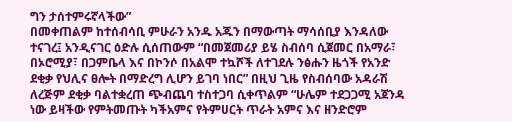ግን ታሰተምሩኛላችው”
በመቀጠልም ከተሰብሳቢ ምሁራን አንዱ አጁን በማውጣት ማሳሰቢያ እንዳለው ተናገረ፤ አንዲናገር ዕድሉ ሲሰጠውም “በመጀመሪያ ይሄ ስብሰባ ሲጀመር በአማራ፣ በኦሮሚያ፣ በጋምቤላ እና በኮንሶ በአልሞ ተኳሾች ለተገደሉ ንፅሑን ዜጎች የአንድ ደቂቃ የህሊና ፀሎት በማድረግ ሊሆን ይገባ ነበር” በዚህ ጊዜ የስብሰባው አዳራሽ ለረጅም ደቂቃ ባልተቋረጠ ጭብጨባ ተስተጋባ ሲቀጥልም “ሁሌም ተደጋጋሚ አጀንዳ ነው ይዛችው የምትመጡት ካችአምና የትምሀርት ጥራት አምና እና ዘንድሮም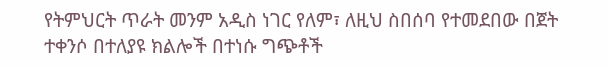የትምህርት ጥራት መንም አዲስ ነገር የለም፣ ለዚህ ስበሰባ የተመደበው በጀት ተቀንሶ በተለያዩ ክልሎች በተነሱ ግጭቶች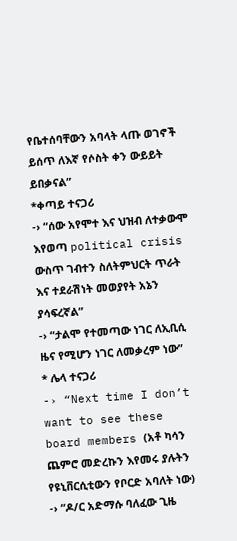የቤተሰባቸውን አባላት ላጡ ወገኖች ይሰጥ ለእኛ የሶስት ቀን ውይይት ይበቃናል”
*ቀጣይ ተናጋሪ
-› “ሰው አየሞተ እና ህዝብ ለተቃውሞ እየወጣ political crisis ውስጥ ገብተን ስለትምህርት ጥራት እና ተደራሽነት መወያየት አኔን ያሳፍረኛል”
-› “ታልሞ የተመጣው ነገር ለኢቢሲ ዜና የሚሆን ነገር ለመቃረም ነው”
* ሌላ ተናጋሪ
-› “Next time I don’t want to see these board members (አቶ ካሳን ጨምሮ መድረኩን እየመሩ ያሉትን የዩኒቨርሲቲውን የቦርድ አባለት ነው)
-› “ዶ/ር አድማሱ ባለፈው ጊዜ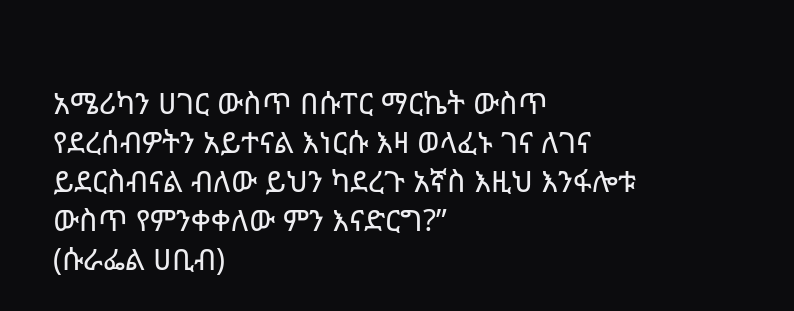አሜሪካን ሀገር ውስጥ በሱፐር ማርኬት ውስጥ የደረሰብዎትን አይተናል እነርሱ እዛ ወላፈኑ ገና ለገና ይደርስብናል ብለው ይህን ካደረጉ አኛስ እዚህ እንፋሎቱ ውስጥ የምንቀቀለው ምን እናድርግ?”
(ሱራፌል ሀቢብ)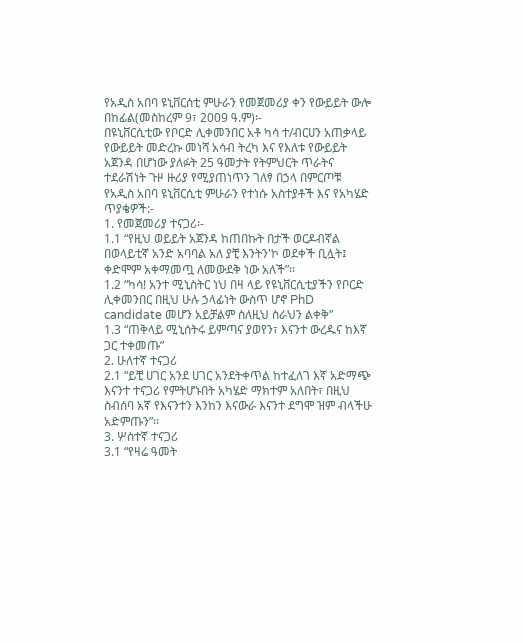የአዲስ አበባ ዩኒቨርሰቲ ምሁራን የመጀመሪያ ቀን የውይይት ውሎ በከፊል(መስከረም 9፣ 2009 ዓ.ም)፡-
በዩኒቨርሲቲው የቦርድ ሊቀመንበር አቶ ካሳ ተ/ብርሀን አጠቃላይ የውይይት መድረኩ መነሻ አሳብ ትረካ እና የእለቱ የውይይት አጀንዳ በሆነው ያለፉት 25 ዓመታት የትምህርት ጥራትና ተደራሽነት ጉዞ ዙሪያ የሚያጠነጥን ገለፃ በኃላ በምርጦቹ የአዲስ አበባ ዩኒቨርሲቲ ምሁራን የተነሱ አስተያቶች እና የአካሄድ ጥያቄዎች:-
1. የመጀመሪያ ተናጋሪ፡-
1.1 “የዚህ ወይይት አጀንዳ ከጠበኩት በታች ወርዶብኛል በወላይቲኛ አንድ አባባል አለ ያቺ እንትን'ኮ ወደቀች ቢሏት፤ ቀድሞም አቀማመጧ ለመውደቅ ነው አለች”፡፡
1.2 “ካሳ! አንተ ሚኒስትር ነህ በዛ ላይ የዩኒቨርሲቲያችን የቦርድ ሊቀመንበር በዚህ ሁሉ ኃላፊነት ውስጥ ሆኖ PhD candidate መሆን አይቻልም ስለዚህ ስራህን ልቀቅ”
1.3 “ጠቅላይ ሚኒሰትሩ ይምጣና ያወየን፣ እናንተ ውረዱና ከእኛ ጋር ተቀመጡ”
2. ሁለተኛ ተናጋሪ
2.1 “ይቺ ሀገር አንደ ሀገር አንደትቀጥል ከተፈለገ እኛ አድማጭ እናንተ ተናጋሪ የምትሆኑበት አካሄድ ማክተም አለበት፣ በዚህ ስብሰባ አኛ የእናንተን እንከን እናውራ እናንተ ደግሞ ዝም ብላችሁ አድምጡን”፡፡
3. ሦስተኛ ተናጋሪ
3.1 “የዛሬ ዓመት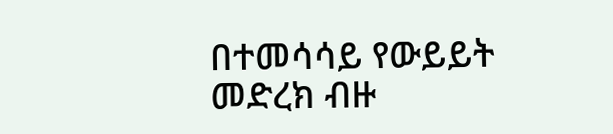በተመሳሳይ የውይይት መድረክ ብዙ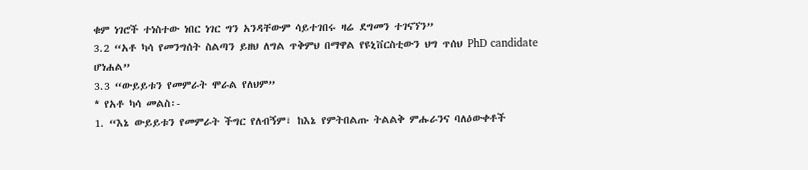ቁም ነገሮች ተነስተው ነበር ነገር ግን አንዳቸውም ሳይተገበሩ ዛሬ ደግመን ተገናኘን”
3.2 “አቶ ካሳ የመንግሰት ስልጣን ይዘህ ለግል ጥቅምህ በማዋል የዩኒቨርስቲውን ህግ ጥሰህ PhD candidate ሆነሐል”
3.3 “ውይይቱን የመምራት ሞራል የለህም”
* የአቶ ካሳ መልስ፡-
1. “እኔ ውይይቱን የመምራት ችግር የለብኝም፣ ከእኔ የምትበልጡ ትልልቅ ምሑራንና ባለዕውቀቶች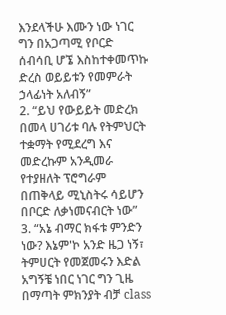እንደላችሁ እሙን ነው ነገር ግን በአጋጣሚ የቦርድ ሰብሳቢ ሆኜ እስከተቀመጥኩ ድረስ ወይይቱን የመምራት ኃላፊነት አለብኝ”
2. “ይህ የውይይት መድረክ በመላ ሀገሪቱ ባሉ የትምህርት ተቋማት የሚደረግ እና መድረኩም አንዲመራ የተያዘለት ፕሮግራም በጠቅላይ ሚኒስትሩ ሳይሆን በቦርድ ለቃነመናብርት ነው”
3. “አኔ ብማር ክፋቱ ምንድን ነው? እኔም'ኮ አንድ ዜጋ ነኝ፣ ትምሀርት የመጀመሩን እድል አግኝቼ ነበር ነገር ግን ጊዜ በማጣት ምክንያት ብቻ class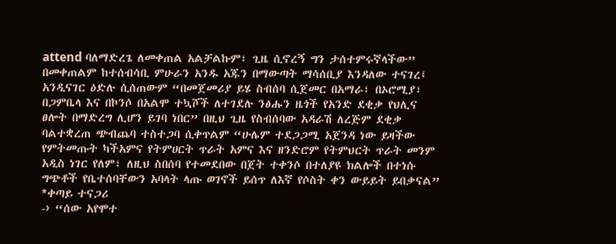attend ባለማድረጌ ለመቀጠል አልቻልኩም፣ ጊዜ ሲኖረኝ ግን ታሰተምሩኛላችው”
በመቀጠልም ከተሰብሳቢ ምሁራን አንዱ አጁን በማውጣት ማሳሰቢያ እንዳለው ተናገረ፤ አንዲናገር ዕድሉ ሲሰጠውም “በመጀመሪያ ይሄ ስብሰባ ሲጀመር በአማራ፣ በኦሮሚያ፣ በጋምቤላ እና በኮንሶ በአልሞ ተኳሾች ለተገደሉ ንፅሑን ዜጎች የአንድ ደቂቃ የህሊና ፀሎት በማድረግ ሊሆን ይገባ ነበር” በዚህ ጊዜ የስብሰባው አዳራሽ ለረጅም ደቂቃ ባልተቋረጠ ጭብጨባ ተስተጋባ ሲቀጥልም “ሁሌም ተደጋጋሚ አጀንዳ ነው ይዛችው የምትመጡት ካችአምና የትምሀርት ጥራት አምና እና ዘንድሮም የትምህርት ጥራት መንም አዲስ ነገር የለም፣ ለዚህ ስበሰባ የተመደበው በጀት ተቀንሶ በተለያዩ ክልሎች በተነሱ ግጭቶች የቤተሰባቸውን አባላት ላጡ ወገኖች ይሰጥ ለእኛ የሶስት ቀን ውይይት ይበቃናል”
*ቀጣይ ተናጋሪ
-› “ሰው አየሞተ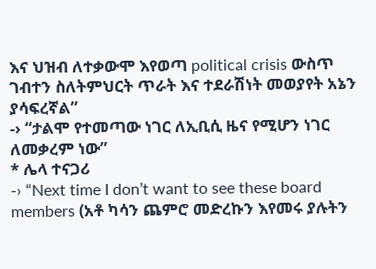እና ህዝብ ለተቃውሞ እየወጣ political crisis ውስጥ ገብተን ስለትምህርት ጥራት እና ተደራሽነት መወያየት አኔን ያሳፍረኛል”
-› “ታልሞ የተመጣው ነገር ለኢቢሲ ዜና የሚሆን ነገር ለመቃረም ነው”
* ሌላ ተናጋሪ
-› “Next time I don’t want to see these board members (አቶ ካሳን ጨምሮ መድረኩን እየመሩ ያሉትን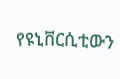የዩኒቨርሲቲውን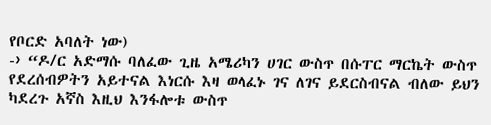የቦርድ አባለት ነው)
-› “ዶ/ር አድማሱ ባለፈው ጊዜ አሜሪካን ሀገር ውስጥ በሱፐር ማርኬት ውስጥ የደረሰብዎትን አይተናል እነርሱ እዛ ወላፈኑ ገና ለገና ይደርስብናል ብለው ይህን ካደረጉ አኛስ እዚህ እንፋሎቱ ውስጥ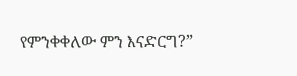የምንቀቀለው ምን እናድርግ?”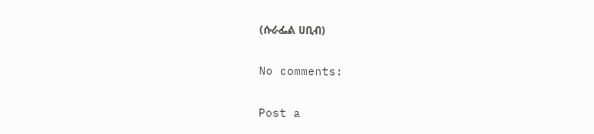(ሱራፌል ሀቢብ)

No comments:

Post a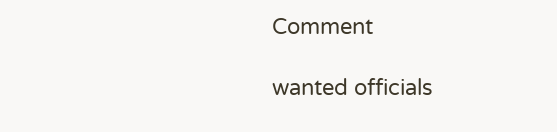Comment

wanted officials